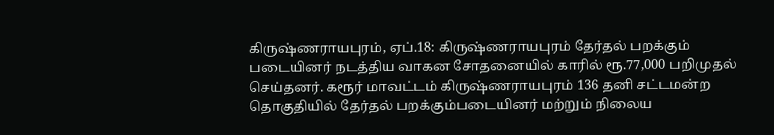கிருஷ்ணராயபுரம், ஏப்.18: கிருஷ்ணராயபுரம் தேர்தல் பறக்கும் படையினர் நடத்திய வாகன சோதனையில் காரில் ரூ.77,000 பறிமுதல் செய்தனர். கரூர் மாவட்டம் கிருஷ்ணராயபுரம் 136 தனி சட்டமன்ற தொகுதியில் தேர்தல் பறக்கும்படையினர் மற்றும் நிலைய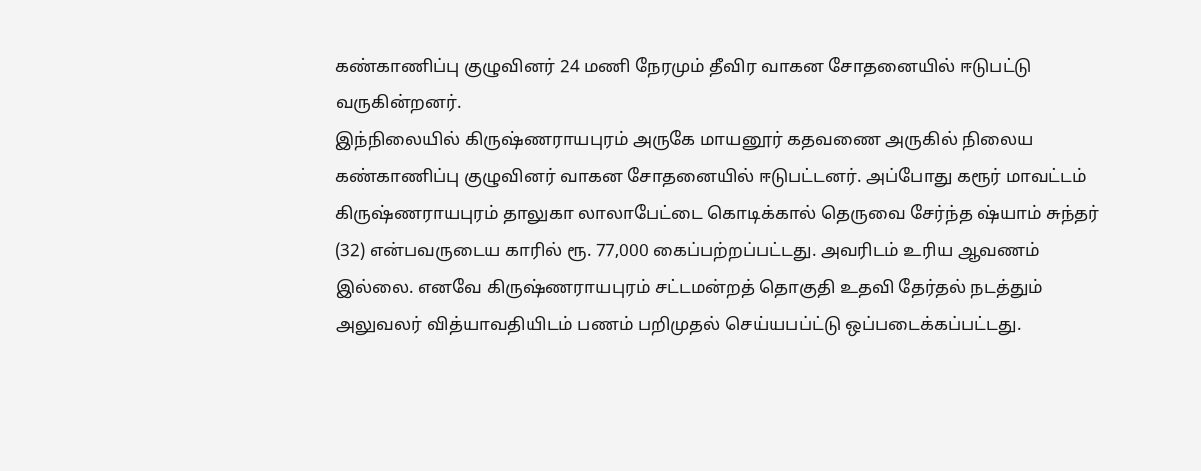கண்காணிப்பு குழுவினர் 24 மணி நேரமும் தீவிர வாகன சோதனையில் ஈடுபட்டு வருகின்றனர்.
இந்நிலையில் கிருஷ்ணராயபுரம் அருகே மாயனூர் கதவணை அருகில் நிலைய கண்காணிப்பு குழுவினர் வாகன சோதனையில் ஈடுபட்டனர். அப்போது கரூர் மாவட்டம் கிருஷ்ணராயபுரம் தாலுகா லாலாபேட்டை கொடிக்கால் தெருவை சேர்ந்த ஷ்யாம் சுந்தர் (32) என்பவருடைய காரில் ரூ. 77,000 கைப்பற்றப்பட்டது. அவரிடம் உரிய ஆவணம் இல்லை. எனவே கிருஷ்ணராயபுரம் சட்டமன்றத் தொகுதி உதவி தேர்தல் நடத்தும் அலுவலர் வித்யாவதியிடம் பணம் பறிமுதல் செய்யபப்ட்டு ஒப்படைக்கப்பட்டது.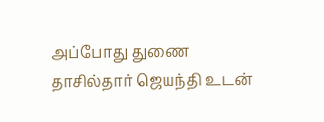அப்போது துணை தாசில்தார் ஜெயந்தி உடன்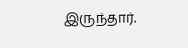இருந்தார்.